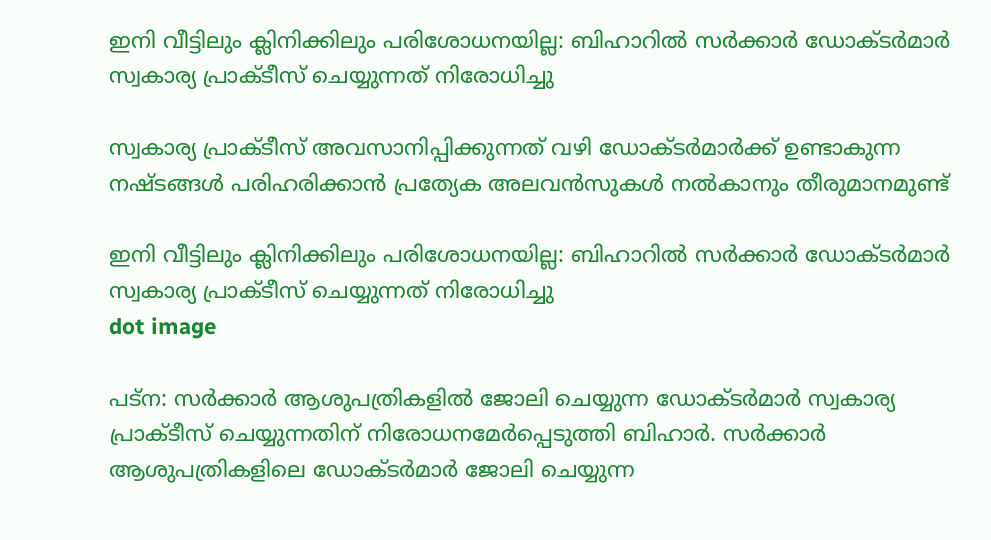ഇനി വീട്ടിലും ക്ലിനിക്കിലും പരിശോധനയില്ല: ബിഹാറിൽ സർക്കാർ ഡോക്ടർമാർ സ്വകാര്യ പ്രാക്ടീസ് ചെയ്യുന്നത് നിരോധിച്ചു

സ്വകാര്യ പ്രാക്ടീസ് അവസാനിപ്പിക്കുന്നത് വഴി ഡോക്ടര്‍മാര്‍ക്ക് ഉണ്ടാകുന്ന നഷ്ടങ്ങള്‍ പരിഹരിക്കാന്‍ പ്രത്യേക അലവന്‍സുകള്‍ നല്‍കാനും തീരുമാനമുണ്ട്

ഇനി വീട്ടിലും ക്ലിനിക്കിലും പരിശോധനയില്ല: ബിഹാറിൽ സർക്കാർ ഡോക്ടർമാർ സ്വകാര്യ പ്രാക്ടീസ് ചെയ്യുന്നത് നിരോധിച്ചു
dot image

പട്‌ന: സര്‍ക്കാര്‍ ആശുപത്രികളില്‍ ജോലി ചെയ്യുന്ന ഡോക്ടര്‍മാര്‍ സ്വകാര്യ പ്രാക്ടീസ് ചെയ്യുന്നതിന് നിരോധനമേര്‍പ്പെടുത്തി ബിഹാര്‍. സര്‍ക്കാര്‍ ആശുപത്രികളിലെ ഡോക്ടര്‍മാര്‍ ജോലി ചെയ്യുന്ന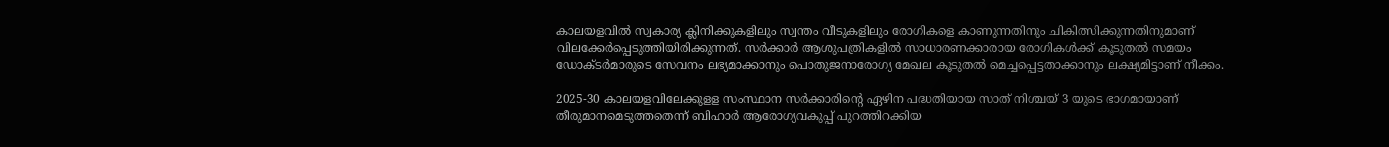കാലയളവില്‍ സ്വകാര്യ ക്ലിനിക്കുകളിലും സ്വന്തം വീടുകളിലും രോഗികളെ കാണുന്നതിനും ചികിത്സിക്കുന്നതിനുമാണ് വിലക്കേര്‍പ്പെടുത്തിയിരിക്കുന്നത്. സര്‍ക്കാര്‍ ആശുപത്രികളില്‍ സാധാരണക്കാരായ രോഗികള്‍ക്ക് കൂടുതല്‍ സമയം ഡോക്ടര്‍മാരുടെ സേവനം ലഭ്യമാക്കാനും പൊതുജനാരോഗ്യ മേഖല കൂടുതല്‍ മെച്ചപ്പെട്ടതാക്കാനും ലക്ഷ്യമിട്ടാണ് നീക്കം.

2025-30 കാലയളവിലേക്കുളള സംസ്ഥാന സർക്കാരിന്റെ ഏഴിന പദ്ധതിയായ സാത് നിശ്ചയ് 3 യുടെ ഭാഗമായാണ് തീരുമാനമെടുത്തതെന്ന് ബിഹാര്‍ ആരോഗ്യവകുപ്പ് പുറത്തിറക്കിയ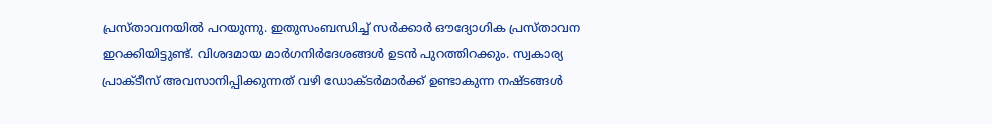പ്രസ്താവനയില്‍ പറയുന്നു. ഇതുസംബന്ധിച്ച് സര്‍ക്കാര്‍ ഔദ്യോഗിക പ്രസ്താവന ഇറക്കിയിട്ടുണ്ട്. വിശദമായ മാര്‍ഗനിര്‍ദേശങ്ങള്‍ ഉടന്‍ പുറത്തിറക്കും. സ്വകാര്യ പ്രാക്ടീസ് അവസാനിപ്പിക്കുന്നത് വഴി ഡോക്ടര്‍മാര്‍ക്ക് ഉണ്ടാകുന്ന നഷ്ടങ്ങള്‍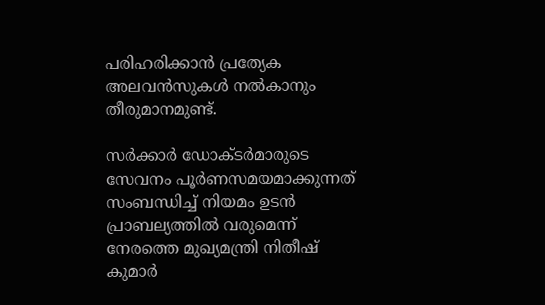പരിഹരിക്കാന്‍ പ്രത്യേക അലവന്‍സുകള്‍ നല്‍കാനും തീരുമാനമുണ്ട്.

സര്‍ക്കാര്‍ ഡോക്ടര്‍മാരുടെ സേവനം പൂര്‍ണസമയമാക്കുന്നത് സംബന്ധിച്ച് നിയമം ഉടന്‍ പ്രാബല്യത്തില്‍ വരുമെന്ന് നേരത്തെ മുഖ്യമന്ത്രി നിതീഷ് കുമാര്‍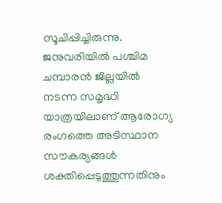സൂചിപ്പിച്ചിരുന്നു. ജനുവരിയില്‍ പശ്ചിമ ചമ്പാരന്‍ ജില്ലയില്‍ നടന്ന സമൃദ്ധി യാത്രയിലാണ് ആരോഗ്യ രംഗത്തെ അടിസ്ഥാന സൗകര്യങ്ങള്‍ ശക്തിപ്പെടുത്തുന്നതിനും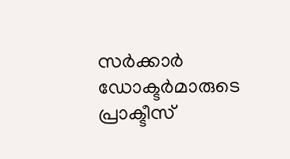സര്‍ക്കാര്‍ ഡോക്ടര്‍മാരുടെ പ്രാക്ടീസ്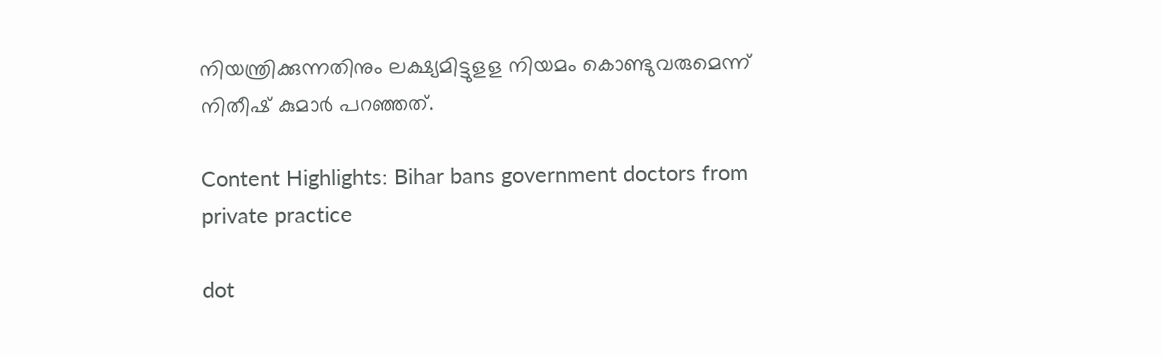നിയന്ത്രിക്കുന്നതിനും ലക്ഷ്യമിട്ടുളള നിയമം കൊണ്ടുവരുമെന്ന് നിതീഷ് കുമാര്‍ പറഞ്ഞത്.

Content Highlights: Bihar bans government doctors from private practice

dot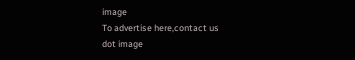image
To advertise here,contact us
dot image